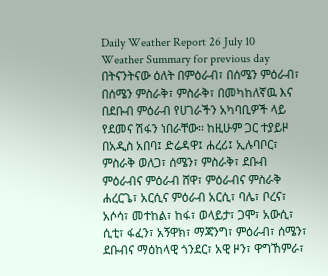Daily Weather Report 26 July 10
Weather Summary for previous day
በትናንትናው ዕለት በምዕራብ፣ በሰሜን ምዕራብ፣ በሰሜን ምስራቅ፣ ምስራቅ፣ በመካከለኛዉ እና በደቡብ ምዕራብ የሀገራችን አካባቢዎች ላይ የደመና ሽፋን ነበራቸው፡፡ ከዚሁም ጋር ተያይዞ በአዲስ አበባ፤ ድሬዳዋ፤ ሐረሪ፤ ኢሉባቦር፣ ምስራቅ ወለጋ፣ ሰሜን፣ ምስራቅ፣ ደቡብ ምዕራብና ምዕራብ ሸዋ፣ ምዕራብና ምስራቅ ሐረርጌ፣ አርሲና ምዕራብ አርሲ፣ ባሌ፣ ቦረና፣ አሶሳ፣ መተከል፣ ከፋ፣ ወላይታ፣ ጋሞ፣ አውሲ፣ ሲቲ፣ ፋፈን፣ አኝዋክ፣ ማጃንግ፣ ምዕራብ፣ ሰሜን፣ ደቡብና ማዕከላዊ ጎንደር፣ አዊ ዞን፣ ዋግኸምራ፣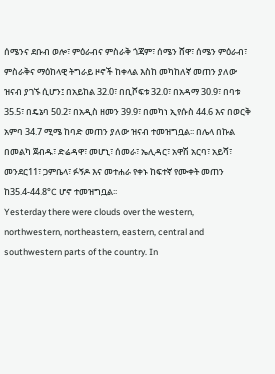ሰሜንና ደቡብ ወሎ፣ ምዕራብና ምስራቅ ጎጃም፣ ሰሜን ሸዋ፣ ሰሜን ምዕራብ፣ ምስራቅና ማዕከላዊ ትግራይ ዞኖች ከቀላል እስከ መካከለኛ መጠን ያለው ዝናብ ያገኙ ሲሆን፤ በአይከል 32.0፣ በቢሾፍቱ 32.0፣ በአዳማ 30.9፣ በባቱ 35.5፣ በዴኔባ 50.2፣ በአዲስ ዘመን 39.9፣ በመካነ ኢየሱስ 44.6 እና በወርቅ አምባ 34.7 ሚሜ ከባድ መጠን ያለው ዝናብ ተመዝግቧል፡፡ በሌላ በኩል በመልካ ጀብዱ፣ ድሬዳዋ፣ መሆኒ፣ ሰመራ፣ ኤሊዳር፣ አዋሽ አርባ፣ አይሻ፣ መንደር11፣ ጋምቤላ፣ ፉኝዶ እና መተሐራ የቀኑ ከፍተኛ የሙቀት መጠን ከ35.4-44.8°C ሆኖ ተመዝግቧል፡፡
Yesterday there were clouds over the western, northwestern, northeastern, eastern, central and southwestern parts of the country. In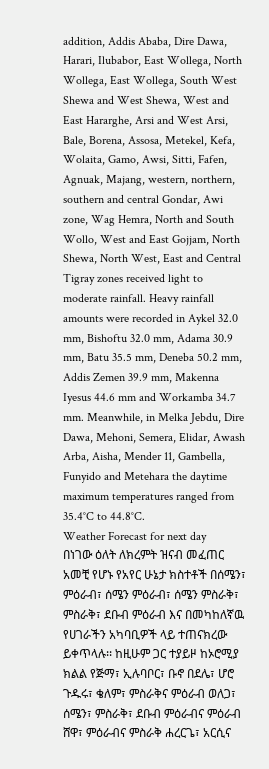addition, Addis Ababa, Dire Dawa, Harari, Ilubabor, East Wollega, North Wollega, East Wollega, South West Shewa and West Shewa, West and East Hararghe, Arsi and West Arsi, Bale, Borena, Assosa, Metekel, Kefa, Wolaita, Gamo, Awsi, Sitti, Fafen, Agnuak, Majang, western, northern, southern and central Gondar, Awi zone, Wag Hemra, North and South Wollo, West and East Gojjam, North Shewa, North West, East and Central Tigray zones received light to moderate rainfall. Heavy rainfall amounts were recorded in Aykel 32.0 mm, Bishoftu 32.0 mm, Adama 30.9 mm, Batu 35.5 mm, Deneba 50.2 mm, Addis Zemen 39.9 mm, Makenna Iyesus 44.6 mm and Workamba 34.7 mm. Meanwhile, in Melka Jebdu, Dire Dawa, Mehoni, Semera, Elidar, Awash Arba, Aisha, Mender 11, Gambella, Funyido and Metehara the daytime maximum temperatures ranged from 35.4°C to 44.8°C.
Weather Forecast for next day
በነገው ዕለት ለክረምት ዝናብ መፈጠር አመቺ የሆኑ የአየር ሁኔታ ክስተቶች በሰሜን፣ ምዕራብ፣ ሰሜን ምዕራብ፣ ሰሜን ምስራቅ፣ ምስራቅ፣ ደቡብ ምዕራብ እና በመካከለኛዉ የሀገራችን አካባቢዎች ላይ ተጠናክረው ይቀጥላሉ፡፡ ከዚሁም ጋር ተያይዞ ከኦሮሚያ ክልል የጅማ፣ ኢሉባቦር፣ ቡኖ በደሌ፣ ሆሮ ጉዱሩ፣ ቄለም፣ ምስራቅና ምዕራብ ወለጋ፣ ሰሜን፣ ምስራቅ፣ ደቡብ ምዕራብና ምዕራብ ሸዋ፣ ምዕራብና ምስራቅ ሐረርጌ፣ አርሲና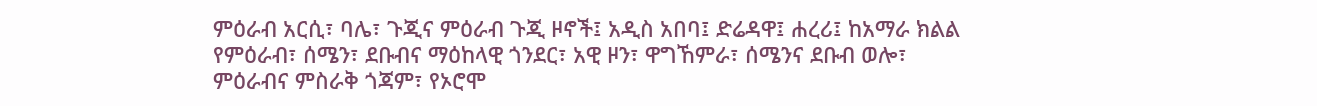ምዕራብ አርሲ፣ ባሌ፣ ጉጂና ምዕራብ ጉጂ ዞኖች፤ አዲስ አበባ፤ ድሬዳዋ፤ ሐረሪ፤ ከአማራ ክልል የምዕራብ፣ ሰሜን፣ ደቡብና ማዕከላዊ ጎንደር፣ አዊ ዞን፣ ዋግኸምራ፣ ሰሜንና ደቡብ ወሎ፣ ምዕራብና ምስራቅ ጎጃም፣ የኦሮሞ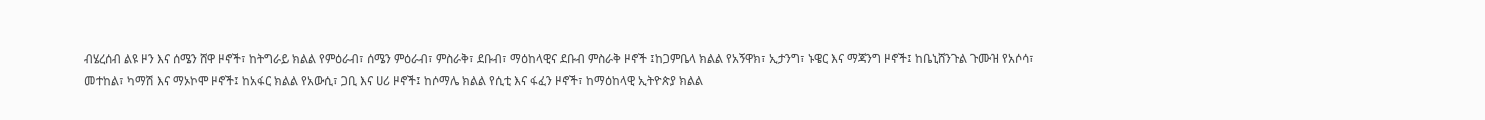ብሄረሰብ ልዩ ዞን እና ሰሜን ሸዋ ዞኖች፣ ከትግራይ ክልል የምዕራብ፣ ሰሜን ምዕራብ፣ ምስራቅ፣ ደቡብ፣ ማዕከላዊና ደቡብ ምስራቅ ዞኖች ፤ከጋምቤላ ክልል የአኝዋክ፣ ኢታንግ፣ ኑዌር እና ማጃንግ ዞኖች፤ ከቤኒሸንጉል ጉሙዝ የአሶሳ፣ መተከል፣ ካማሽ እና ማኦኮሞ ዞኖች፤ ከአፋር ክልል የአውሲ፣ ጋቢ እና ሀሪ ዞኖች፤ ከሶማሌ ክልል የሲቲ እና ፋፈን ዞኖች፣ ከማዕከላዊ ኢትዮጵያ ክልል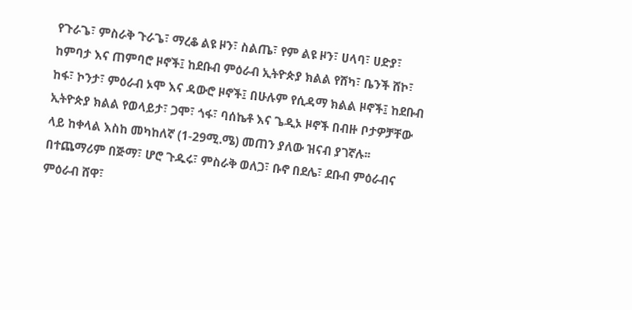የጉራጌ፣ ምስራቅ ጉራጌ፣ ማረቆ ልዩ ዞን፣ ስልጤ፣ የም ልዩ ዞን፣ ሀላባ፣ ሀድያ፣ ከምባታ እና ጠምባሮ ዞኖች፤ ከደቡብ ምዕራብ ኢትዮጵያ ክልል የሸካ፣ ቤንች ሸኮ፣ ከፋ፣ ኮንታ፣ ምዕራብ ኦሞ እና ዳውሮ ዞኖች፤ በሁሉም የሲዳማ ክልል ዞኖች፤ ከደቡብ ኢትዮጵያ ክልል የወላይታ፣ ጋሞ፣ ጎፋ፣ ባሰኬቶ እና ጌዲኦ ዞኖች በብዙ ቦታዎቻቸው ላይ ከቀላል እስከ መካከለኛ (1-29ሚ.ሜ) መጠን ያለው ዝናብ ያገኛሉ፡፡ በተጨማሪም በጅማ፣ ሆሮ ጉዱሩ፣ ምስራቅ ወለጋ፣ ቡኖ በደሌ፣ ደቡብ ምዕራብና ምዕራብ ሸዋ፣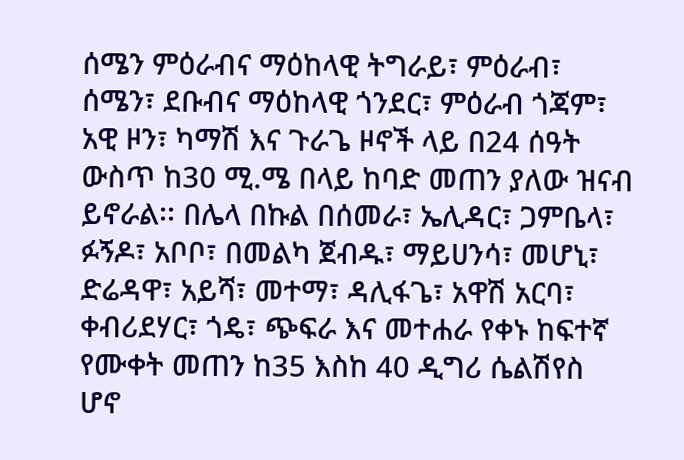ሰሜን ምዕራብና ማዕከላዊ ትግራይ፣ ምዕራብ፣ ሰሜን፣ ደቡብና ማዕከላዊ ጎንደር፣ ምዕራብ ጎጃም፣ አዊ ዞን፣ ካማሽ እና ጉራጌ ዞኖች ላይ በ24 ሰዓት ውስጥ ከ30 ሚ.ሜ በላይ ከባድ መጠን ያለው ዝናብ ይኖራል፡፡ በሌላ በኩል በሰመራ፣ ኤሊዳር፣ ጋምቤላ፣ ፉኝዶ፣ አቦቦ፣ በመልካ ጀብዱ፣ ማይሀንሳ፣ መሆኒ፣ ድሬዳዋ፣ አይሻ፣ መተማ፣ ዳሊፋጌ፣ አዋሽ አርባ፣ ቀብሪደሃር፣ ጎዴ፣ ጭፍራ እና መተሐራ የቀኑ ከፍተኛ የሙቀት መጠን ከ35 እስከ 40 ዲግሪ ሴልሽየስ ሆኖ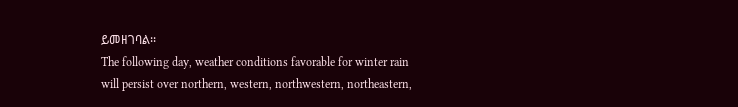ይመዘገባል፡፡
The following day, weather conditions favorable for winter rain will persist over northern, western, northwestern, northeastern,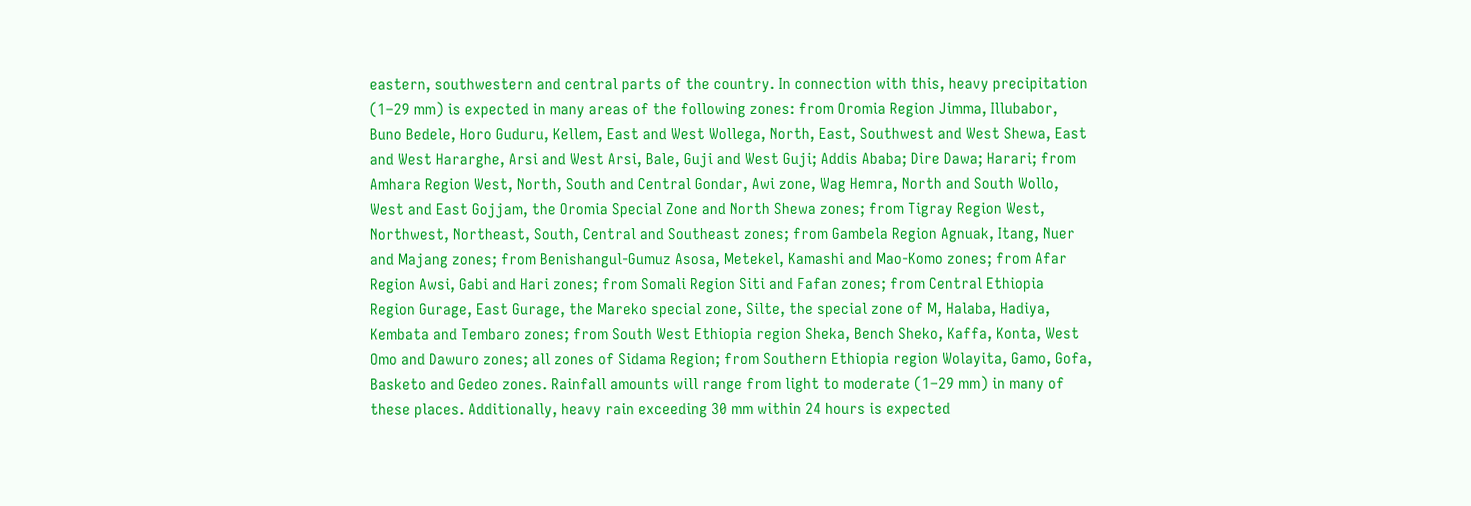eastern, southwestern and central parts of the country. In connection with this, heavy precipitation (1–29 mm) is expected in many areas of the following zones: from Oromia Region Jimma, Illubabor, Buno Bedele, Horo Guduru, Kellem, East and West Wollega, North, East, Southwest and West Shewa, East and West Hararghe, Arsi and West Arsi, Bale, Guji and West Guji; Addis Ababa; Dire Dawa; Harari; from Amhara Region West, North, South and Central Gondar, Awi zone, Wag Hemra, North and South Wollo, West and East Gojjam, the Oromia Special Zone and North Shewa zones; from Tigray Region West, Northwest, Northeast, South, Central and Southeast zones; from Gambela Region Agnuak, Itang, Nuer and Majang zones; from Benishangul-Gumuz Asosa, Metekel, Kamashi and Mao-Komo zones; from Afar Region Awsi, Gabi and Hari zones; from Somali Region Siti and Fafan zones; from Central Ethiopia Region Gurage, East Gurage, the Mareko special zone, Silte, the special zone of M, Halaba, Hadiya, Kembata and Tembaro zones; from South West Ethiopia region Sheka, Bench Sheko, Kaffa, Konta, West Omo and Dawuro zones; all zones of Sidama Region; from Southern Ethiopia region Wolayita, Gamo, Gofa, Basketo and Gedeo zones. Rainfall amounts will range from light to moderate (1–29 mm) in many of these places. Additionally, heavy rain exceeding 30 mm within 24 hours is expected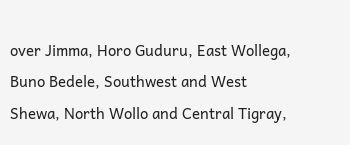over Jimma, Horo Guduru, East Wollega, Buno Bedele, Southwest and West Shewa, North Wollo and Central Tigray,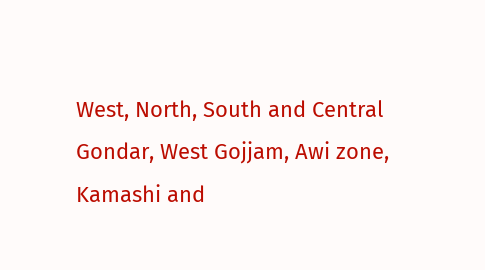West, North, South and Central Gondar, West Gojjam, Awi zone, Kamashi and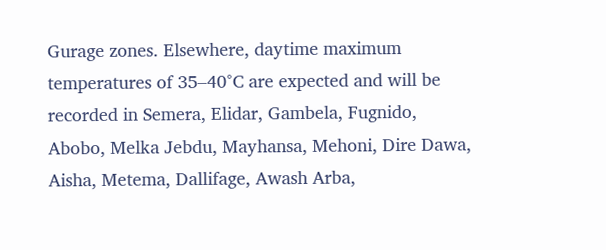Gurage zones. Elsewhere, daytime maximum temperatures of 35–40°C are expected and will be recorded in Semera, Elidar, Gambela, Fugnido, Abobo, Melka Jebdu, Mayhansa, Mehoni, Dire Dawa, Aisha, Metema, Dallifage, Awash Arba,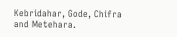Kebridahar, Gode, Chifra and Metehara.